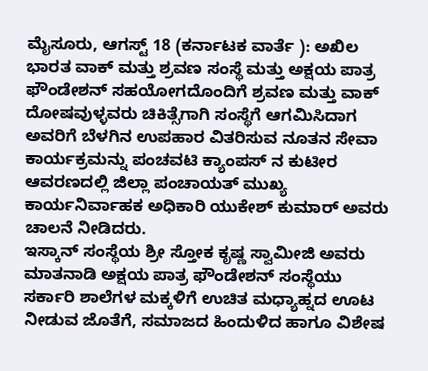ಮೈಸೂರು, ಆಗಸ್ಟ್ 18 (ಕರ್ನಾಟಕ ವಾರ್ತೆ ): ಅಖಿಲ ಭಾರತ ವಾಕ್ ಮತ್ತು ಶ್ರವಣ ಸಂಸ್ಥೆ ಮತ್ತು ಅಕ್ಷಯ ಪಾತ್ರ ಫೌಂಡೇಶನ್ ಸಹಯೋಗದೊಂದಿಗೆ ಶ್ರವಣ ಮತ್ತು ವಾಕ್ ದೋಷವುಳ್ಳವರು ಚಿಕಿತ್ಸೆಗಾಗಿ ಸಂಸ್ಥೆಗೆ ಆಗಮಿಸಿದಾಗ ಅವರಿಗೆ ಬೆಳಗಿನ ಉಪಹಾರ ವಿತರಿಸುವ ನೂತನ ಸೇವಾ ಕಾರ್ಯಕ್ರಮನ್ನು ಪಂಚವಟಿ ಕ್ಯಾಂಪಸ್ ನ ಕುಟೀರ ಆವರಣದಲ್ಲಿ ಜಿಲ್ಲಾ ಪಂಚಾಯತ್ ಮುಖ್ಯ ಕಾರ್ಯನಿರ್ವಾಹಕ ಅಧಿಕಾರಿ ಯುಕೇಶ್ ಕುಮಾರ್ ಅವರು ಚಾಲನೆ ನೀಡಿದರು.
ಇಸ್ಕಾನ್ ಸಂಸ್ಥೆಯ ಶ್ರೀ ಸ್ತೋಕ ಕೃಷ್ಣ ಸ್ವಾಮೀಜಿ ಅವರು ಮಾತನಾಡಿ ಅಕ್ಷಯ ಪಾತ್ರ ಫೌಂಡೇಶನ್ ಸಂಸ್ಥೆಯು ಸರ್ಕಾರಿ ಶಾಲೆಗಳ ಮಕ್ಕಳಿಗೆ ಉಚಿತ ಮಧ್ಯಾಹ್ನದ ಊಟ ನೀಡುವ ಜೊತೆಗೆ, ಸಮಾಜದ ಹಿಂದುಳಿದ ಹಾಗೂ ವಿಶೇಷ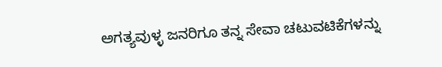ಅಗತ್ಯವುಳ್ಳ ಜನರಿಗೂ ತನ್ನ ಸೇವಾ ಚಟುವಟಿಕೆಗಳನ್ನು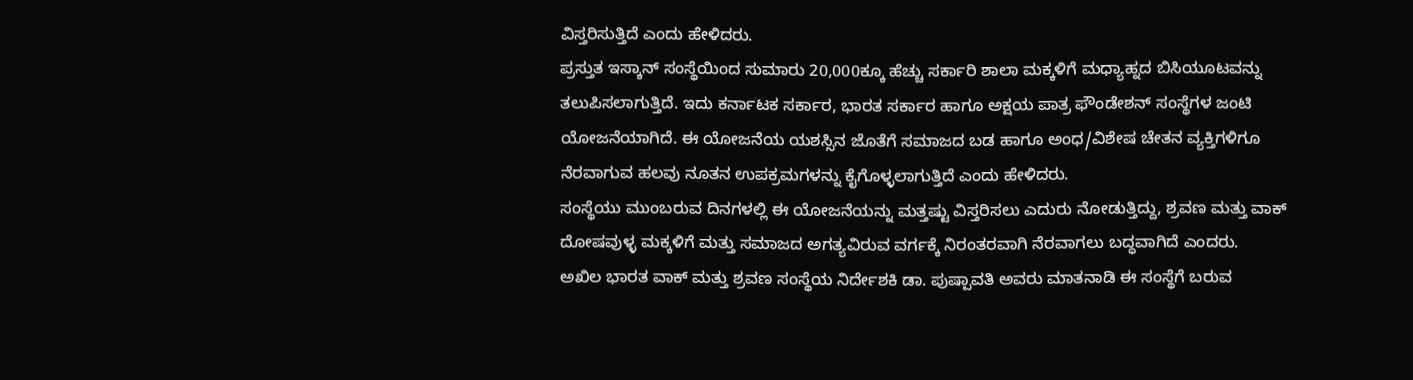ವಿಸ್ತರಿಸುತ್ತಿದೆ ಎಂದು ಹೇಳಿದರು.
ಪ್ರಸ್ತುತ ಇಸ್ಕಾನ್ ಸಂಸ್ಥೆಯಿಂದ ಸುಮಾರು 20,000ಕ್ಕೂ ಹೆಚ್ಚು ಸರ್ಕಾರಿ ಶಾಲಾ ಮಕ್ಕಳಿಗೆ ಮಧ್ಯಾಹ್ನದ ಬಿಸಿಯೂಟವನ್ನು ತಲುಪಿಸಲಾಗುತ್ತಿದೆ. ಇದು ಕರ್ನಾಟಕ ಸರ್ಕಾರ, ಭಾರತ ಸರ್ಕಾರ ಹಾಗೂ ಅಕ್ಷಯ ಪಾತ್ರ ಫೌಂಡೇಶನ್ ಸಂಸ್ಥೆಗಳ ಜಂಟಿ ಯೋಜನೆಯಾಗಿದೆ. ಈ ಯೋಜನೆಯ ಯಶಸ್ಸಿನ ಜೊತೆಗೆ ಸಮಾಜದ ಬಡ ಹಾಗೂ ಅಂಧ/ವಿಶೇಷ ಚೇತನ ವ್ಯಕ್ತಿಗಳಿಗೂ ನೆರವಾಗುವ ಹಲವು ನೂತನ ಉಪಕ್ರಮಗಳನ್ನು ಕೈಗೊಳ್ಳಲಾಗುತ್ತಿದೆ ಎಂದು ಹೇಳಿದರು.
ಸಂಸ್ಥೆಯು ಮುಂಬರುವ ದಿನಗಳಲ್ಲಿ ಈ ಯೋಜನೆಯನ್ನು ಮತ್ತಷ್ಟು ವಿಸ್ತರಿಸಲು ಎದುರು ನೋಡುತ್ತಿದ್ದು, ಶ್ರವಣ ಮತ್ತು ವಾಕ್ ದೋಷವುಳ್ಳ ಮಕ್ಕಳಿಗೆ ಮತ್ತು ಸಮಾಜದ ಅಗತ್ಯವಿರುವ ವರ್ಗಕ್ಕೆ ನಿರಂತರವಾಗಿ ನೆರವಾಗಲು ಬದ್ಧವಾಗಿದೆ ಎಂದರು.
ಅಖಿಲ ಭಾರತ ವಾಕ್ ಮತ್ತು ಶ್ರವಣ ಸಂಸ್ಥೆಯ ನಿರ್ದೇಶಕಿ ಡಾ. ಪುಷ್ಪಾವತಿ ಅವರು ಮಾತನಾಡಿ ಈ ಸಂಸ್ಥೆಗೆ ಬರುವ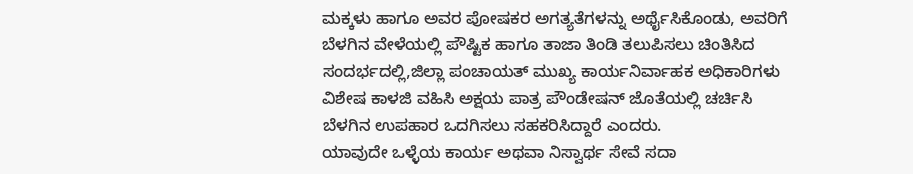ಮಕ್ಕಳು ಹಾಗೂ ಅವರ ಪೋಷಕರ ಅಗತ್ಯತೆಗಳನ್ನು ಅರ್ಥೈಸಿಕೊಂಡು, ಅವರಿಗೆ ಬೆಳಗಿನ ವೇಳೆಯಲ್ಲಿ ಪೌಷ್ಟಿಕ ಹಾಗೂ ತಾಜಾ ತಿಂಡಿ ತಲುಪಿಸಲು ಚಿಂತಿಸಿದ ಸಂದರ್ಭದಲ್ಲಿ,ಜಿಲ್ಲಾ ಪಂಚಾಯತ್ ಮುಖ್ಯ ಕಾರ್ಯನಿರ್ವಾಹಕ ಅಧಿಕಾರಿಗಳು ವಿಶೇಷ ಕಾಳಜಿ ವಹಿಸಿ ಅಕ್ಷಯ ಪಾತ್ರ ಪೌಂಡೇಷನ್ ಜೊತೆಯಲ್ಲಿ ಚರ್ಚಿಸಿ ಬೆಳಗಿನ ಉಪಹಾರ ಒದಗಿಸಲು ಸಹಕರಿಸಿದ್ದಾರೆ ಎಂದರು.
ಯಾವುದೇ ಒಳ್ಳೆಯ ಕಾರ್ಯ ಅಥವಾ ನಿಸ್ವಾರ್ಥ ಸೇವೆ ಸದಾ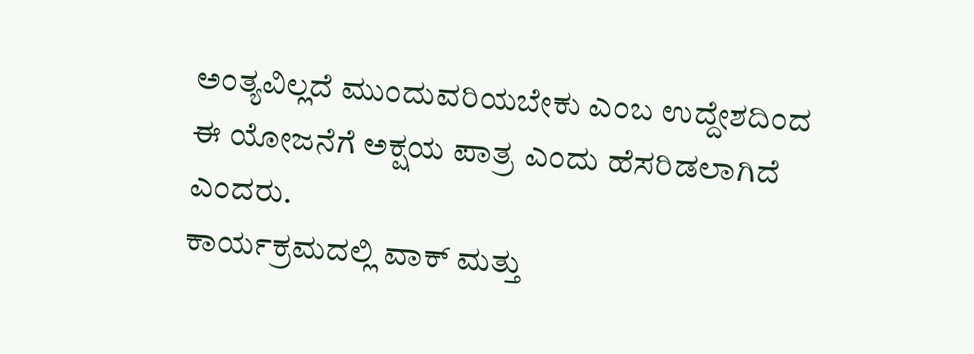ಅಂತ್ಯವಿಲ್ಲದೆ ಮುಂದುವರಿಯಬೇಕು ಎಂಬ ಉದ್ದೇಶದಿಂದ ಈ ಯೋಜನೆಗೆ ಅಕ್ಷಯ ಪಾತ್ರ ಎಂದು ಹೆಸರಿಡಲಾಗಿದೆ ಎಂದರು.
ಕಾರ್ಯಕ್ರಮದಲ್ಲಿ ವಾಕ್ ಮತ್ತು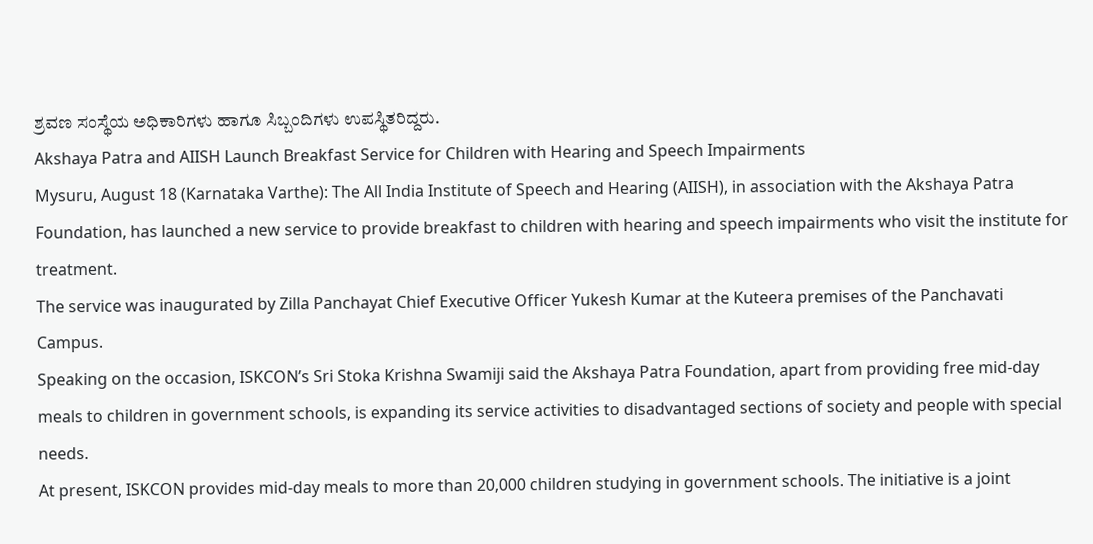ಶ್ರವಣ ಸಂಸ್ಥೆಯ ಅಧಿಕಾರಿಗಳು ಹಾಗೂ ಸಿಬ್ಬಂದಿಗಳು ಉಪಸ್ಥಿತರಿದ್ದರು.
Akshaya Patra and AIISH Launch Breakfast Service for Children with Hearing and Speech Impairments
Mysuru, August 18 (Karnataka Varthe): The All India Institute of Speech and Hearing (AIISH), in association with the Akshaya Patra Foundation, has launched a new service to provide breakfast to children with hearing and speech impairments who visit the institute for treatment.
The service was inaugurated by Zilla Panchayat Chief Executive Officer Yukesh Kumar at the Kuteera premises of the Panchavati Campus.
Speaking on the occasion, ISKCON’s Sri Stoka Krishna Swamiji said the Akshaya Patra Foundation, apart from providing free mid-day meals to children in government schools, is expanding its service activities to disadvantaged sections of society and people with special needs.
At present, ISKCON provides mid-day meals to more than 20,000 children studying in government schools. The initiative is a joint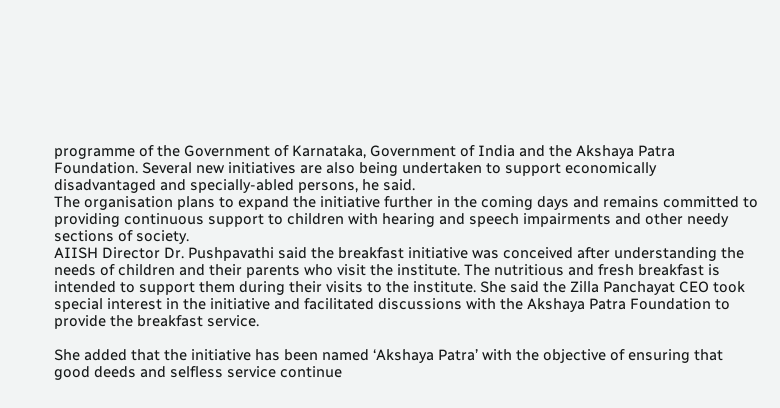programme of the Government of Karnataka, Government of India and the Akshaya Patra Foundation. Several new initiatives are also being undertaken to support economically disadvantaged and specially-abled persons, he said.
The organisation plans to expand the initiative further in the coming days and remains committed to providing continuous support to children with hearing and speech impairments and other needy sections of society.
AIISH Director Dr. Pushpavathi said the breakfast initiative was conceived after understanding the needs of children and their parents who visit the institute. The nutritious and fresh breakfast is intended to support them during their visits to the institute. She said the Zilla Panchayat CEO took special interest in the initiative and facilitated discussions with the Akshaya Patra Foundation to provide the breakfast service.

She added that the initiative has been named ‘Akshaya Patra’ with the objective of ensuring that good deeds and selfless service continue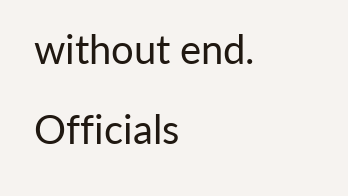without end.
Officials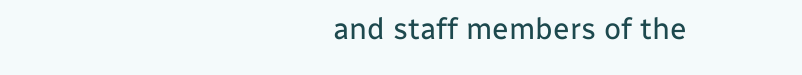and staff members of the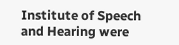Institute of Speech and Hearing were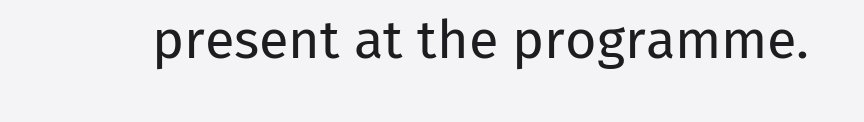present at the programme.